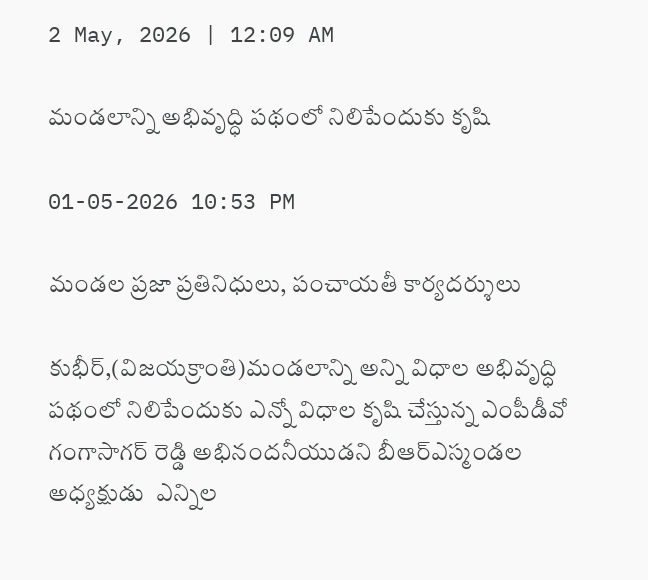2 May, 2026 | 12:09 AM

మండలాన్ని అభివృద్ధి పథంలో నిలిపేందుకు కృషి

01-05-2026 10:53 PM

మండల ప్రజా ప్రతినిధులు, పంచాయతీ కార్యదర్శులు

కుభీర్,(విజయక్రాంతి)మండలాన్ని అన్ని విధాల అభివృద్ధి పథంలో నిలిపేందుకు ఎన్నో విధాల కృషి చేస్తున్న ఎంపీడీవో గంగాసాగర్ రెడ్డి అభినందనీయుడని బీఆర్ఎస్మండల అధ్యక్షుడు  ఎన్నిల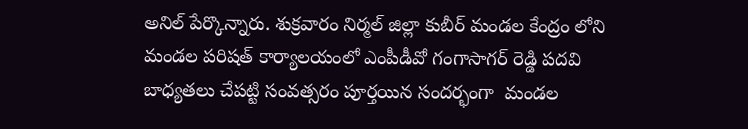అనిల్ పేర్కొన్నారు. శుక్రవారం నిర్మల్ జిల్లా కుబీర్ మండల కేంద్రం లోని మండల పరిషత్ కార్యాలయంలో ఎంపీడీవో గంగాసాగర్ రెడ్డి పదవి బాధ్యతలు చేపట్టి సంవత్సరం పూర్తయిన సందర్భంగా  మండల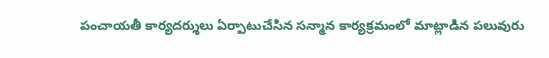పంచాయతీ కార్యదర్శులు ఏర్పాటుచేసిన సన్మాన కార్యక్రమంలో మాట్లాడిన పలువురు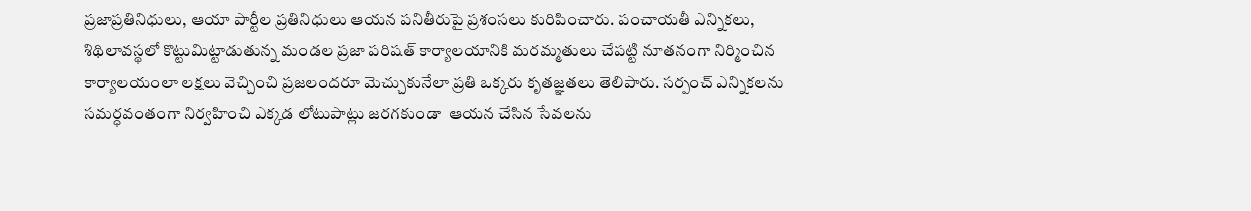ప్రజాప్రతినిధులు, ఆయా పార్టీల ప్రతినిధులు ఆయన పనితీరుపై ప్రశంసలు కురిపించారు. పంచాయతీ ఎన్నికలు, శిథిలావస్థలో కొట్టుమిట్టాడుతున్న మండల ప్రజా పరిషత్ కార్యాలయానికి మరమ్మతులు చేపట్టి నూతనంగా నిర్మించిన కార్యాలయంలా లక్షలు వెచ్చించి ప్రజలందరూ మెచ్చుకునేలా ప్రతి ఒక్కరు కృతజ్ఞతలు తెలిపారు. సర్పంచ్ ఎన్నికలను సమర్ధవంతంగా నిర్వహించి ఎక్కడ లోటుపాట్లు జరగకుండా  ఆయన చేసిన సేవలను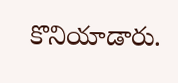కొనియాడారు.